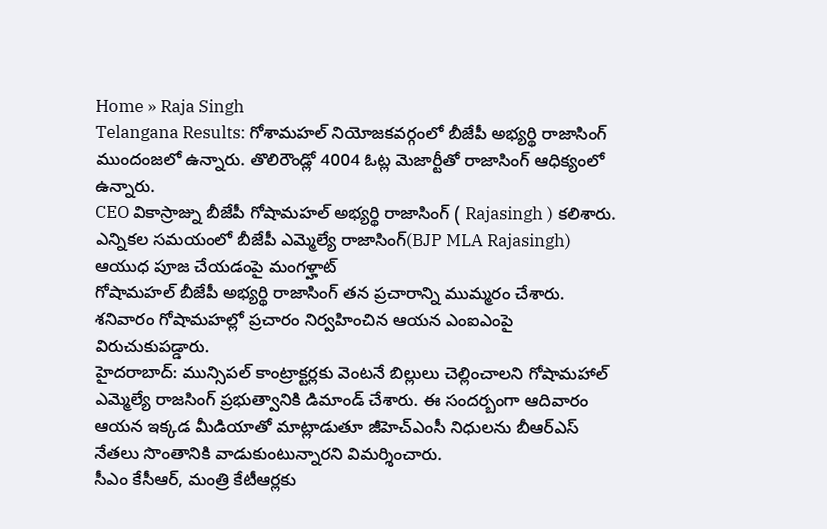Home » Raja Singh
Telangana Results: గోశామహల్ నియోజకవర్గంలో బీజేపీ అభ్యర్థి రాజాసింగ్ ముందంజలో ఉన్నారు. తొలిరౌండ్లో 4004 ఓట్ల మెజార్టీతో రాజాసింగ్ ఆధిక్యంలో ఉన్నారు.
CEO వికాస్రాజ్ను బీజేపీ గోషామహల్ అభ్యర్థి రాజాసింగ్ ( Rajasingh ) కలిశారు.
ఎన్నికల సమయంలో బీజేపీ ఎమ్మెల్యే రాజాసింగ్(BJP MLA Rajasingh) ఆయుధ పూజ చేయడంపై మంగళ్హాట్
గోషామహల్ బీజేపీ అభ్యర్థి రాజాసింగ్ తన ప్రచారాన్ని ముమ్మరం చేశారు. శనివారం గోషామహల్లో ప్రచారం నిర్వహించిన ఆయన ఎంఐఎంపై విరుచుకుపడ్డారు.
హైదరాబాద్: మున్సిపల్ కాంట్రాక్టర్లకు వెంటనే బిల్లులు చెల్లించాలని గోషామహాల్ ఎమ్మెల్యే రాజసింగ్ ప్రభుత్వానికి డిమాండ్ చేశారు. ఈ సందర్బంగా ఆదివారం ఆయన ఇక్కడ మీడియాతో మాట్లాడుతూ జీహెచ్ఎంసీ నిధులను బీఆర్ఎస్ నేతలు సొంతానికి వాడుకుంటున్నారని విమర్శించారు.
సీఎం కేసీఆర్, మంత్రి కేటీఆర్లకు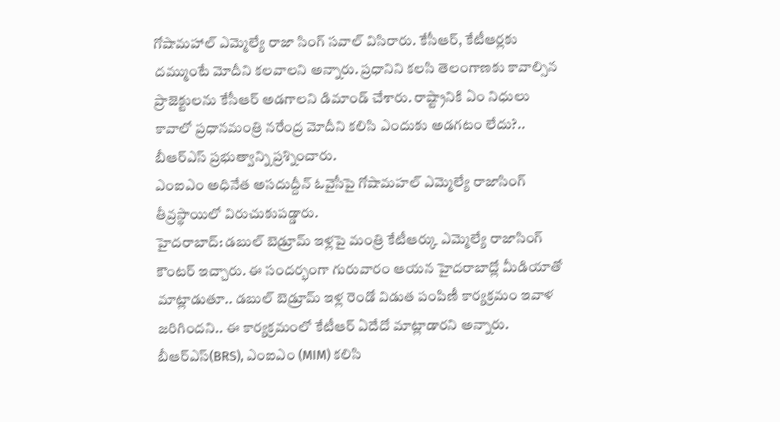గోషామహాల్ ఎమ్మెల్యే రాజా సింగ్ సవాల్ విసిరారు. కేసీఆర్, కేటీఆర్లకు దమ్ముంటే మోదీని కలవాలని అన్నారు. ప్రధానిని కలసి తెలంగాణకు కావాల్సిన ప్రాజెక్టులను కేసీఆర్ అడగాలని డిమాండ్ చేశారు. రాష్ట్రానికి ఏం నిధులు కావాలో ప్రధానమంత్రి నరేంద్ర మోదీని కలిసి ఎందుకు అడగటం లేదు?.. బీఆర్ఎస్ ప్రభుత్వాన్ని ప్రశ్నించారు.
ఎంఐఎం అధినేత అసదుద్దీన్ ఓవైసీపై గోషామహల్ ఎమ్మెల్యే రాజాసింగ్ తీవ్రస్థాయిలో విరుచుకుపడ్డారు.
హైదరాబాద్: డబుల్ బెడ్రూమ్ ఇళ్లపై మంత్రి కేటీఆర్కు ఎమ్మెల్యే రాజాసింగ్ కౌంటర్ ఇచ్చారు. ఈ సందర్భంగా గురువారం ఆయన హైదరాబాద్లో మీడియాతో మాట్లాడుతూ.. డబుల్ బెడ్రూమ్ ఇళ్ల రెండో విడుత పంపిణీ కార్యక్రమం ఇవాళ జరిగిందని.. ఈ కార్యక్రమంలో కేటీఆర్ ఏదేదో మాట్లాడారని అన్నారు.
బీఆర్ఎస్(BRS), ఎంఐఎం (MIM) కలిసి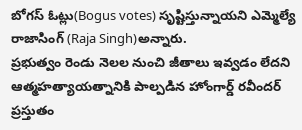బోగస్ ఓట్లు(Bogus votes) సృష్టిస్తున్నాయని ఎమ్మెల్యే రాజాసింగ్ (Raja Singh)అన్నారు.
ప్రభుత్వం రెండు నెలల నుంచి జీతాలు ఇవ్వడం లేదని ఆత్మహత్యాయత్నానికి పాల్పడిన హోంగార్డ్ రవీందర్ ప్రస్తుతం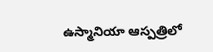ఉస్మానియా ఆస్పత్రిలో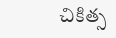చికిత్స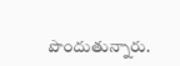పొందుతున్నారు.